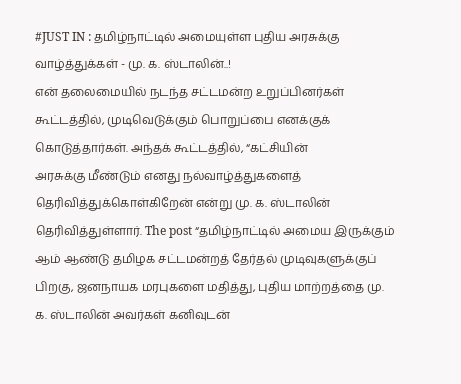#JUST IN : தமிழ்நாட்டில் அமையுள்ள புதிய அரசுக்கு வாழ்த்துக்கள் - மு. க. ஸ்டாலின்..!
என் தலைமையில் நடந்த சட்டமன்ற உறுப்பினர்கள் கூட்டத்தில், முடிவெடுக்கும் பொறுப்பை எனக்குக் கொடுத்தார்கள். அந்தக் கூட்டத்தில், “கட்சியின்
அரசுக்கு மீண்டும் எனது நல்வாழ்த்துகளைத் தெரிவித்துக்கொள்கிறேன் என்று மு. க. ஸ்டாலின் தெரிவித்துள்ளார். The post “தமிழ்நாட்டில் அமைய இருக்கும்
ஆம் ஆண்டு தமிழக சட்டமன்றத் தேர்தல் முடிவுகளுக்குப் பிறகு, ஜனநாயக மரபுகளை மதித்து, புதிய மாற்றத்தை மு. க. ஸ்டாலின் அவர்கள் கனிவுடன்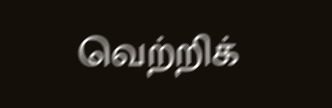வெற்றிக்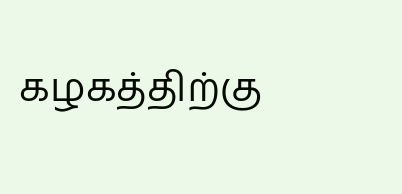கழகத்திற்கு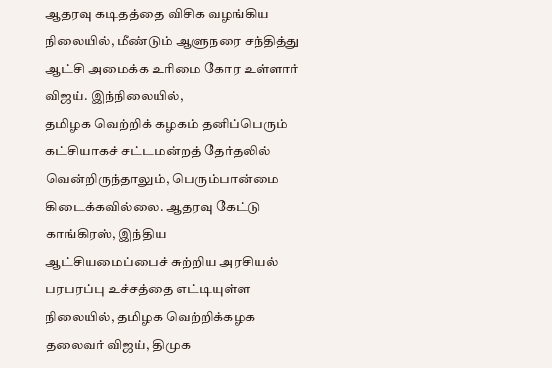ஆதரவு கடிதத்தை விசிக வழங்கிய நிலையில், மீண்டும் ஆளுநரை சந்தித்து ஆட்சி அமைக்க உரிமை கோர உள்ளார் விஜய். இந்நிலையில்,
தமிழக வெற்றிக் கழகம் தனிப்பெரும் கட்சியாகச் சட்டமன்றத் தேர்தலில் வென்றிருந்தாலும், பெரும்பான்மை கிடைக்கவில்லை. ஆதரவு கேட்டு காங்கிரஸ், இந்திய
ஆட்சியமைப்பைச் சுற்றிய அரசியல் பரபரப்பு உச்சத்தை எட்டியுள்ள நிலையில், தமிழக வெற்றிக்கழக தலைவர் விஜய், திமுக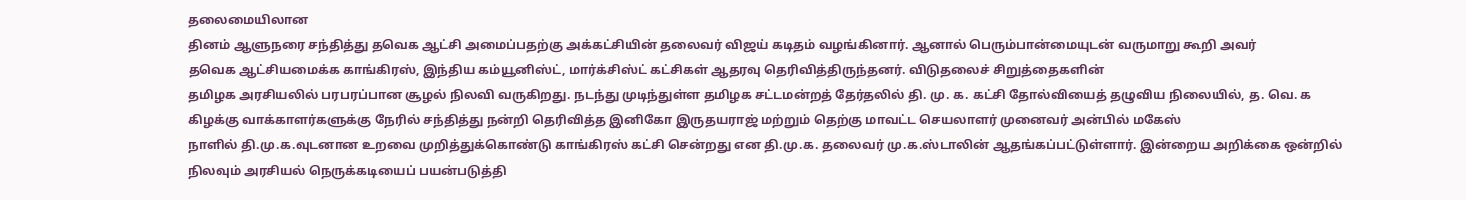தலைமையிலான
தினம் ஆளுநரை சந்தித்து தவெக ஆட்சி அமைப்பதற்கு அக்கட்சியின் தலைவர் விஜய் கடிதம் வழங்கினார். ஆனால் பெரும்பான்மையுடன் வருமாறு கூறி அவர்
தவெக ஆட்சியமைக்க காங்கிரஸ், இந்திய கம்யூனிஸ்ட், மார்க்சிஸ்ட் கட்சிகள் ஆதரவு தெரிவித்திருந்தனர். விடுதலைச் சிறுத்தைகளின்
தமிழக அரசியலில் பரபரப்பான சூழல் நிலவி வருகிறது. நடந்து முடிந்துள்ள தமிழக சட்டமன்றத் தேர்தலில் தி. மு. க. கட்சி தோல்வியைத் தழுவிய நிலையில், த. வெ. க
கிழக்கு வாக்காளர்களுக்கு நேரில் சந்தித்து நன்றி தெரிவித்த இனிகோ இருதயராஜ் மற்றும் தெற்கு மாவட்ட செயலாளர் முனைவர் அன்பில் மகேஸ்
நாளில் தி.மு.க.வுடனான உறவை முறித்துக்கொண்டு காங்கிரஸ் கட்சி சென்றது என தி.மு.க. தலைவர் மு.க.ஸ்டாலின் ஆதங்கப்பட்டுள்ளார். இன்றைய அறிக்கை ஒன்றில்
நிலவும் அரசியல் நெருக்கடியைப் பயன்படுத்தி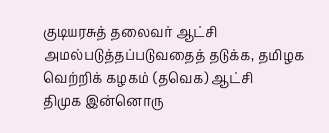குடியரசுத் தலைவர் ஆட்சி அமல்படுத்தப்படுவதைத் தடுக்க, தமிழக வெற்றிக் கழகம் (தவெக) ஆட்சி
திமுக இன்னொரு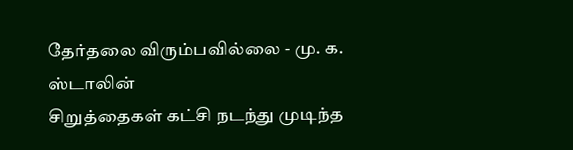தேர்தலை விரும்பவில்லை - மு. க. ஸ்டாலின்
சிறுத்தைகள் கட்சி நடந்து முடிந்த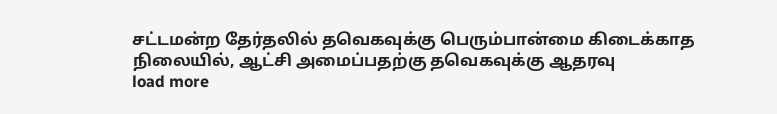சட்டமன்ற தேர்தலில் தவெகவுக்கு பெரும்பான்மை கிடைக்காத நிலையில், ஆட்சி அமைப்பதற்கு தவெகவுக்கு ஆதரவு
load more